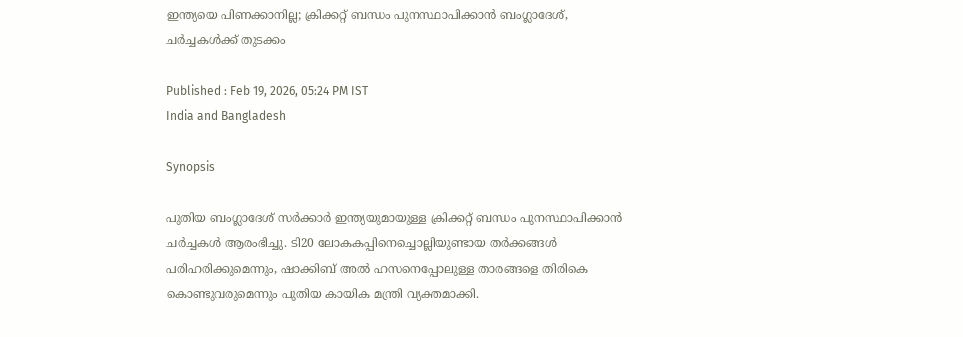ഇന്ത്യയെ പിണക്കാനില്ല; ക്രിക്കറ്റ് ബന്ധം പുനസ്ഥാപിക്കാന്‍ ബംഗ്ലാദേശ്, ചര്‍ച്ചകള്‍ക്ക് തുടക്കം

Published : Feb 19, 2026, 05:24 PM IST
India and Bangladesh

Synopsis

പുതിയ ബംഗ്ലാദേശ് സർക്കാർ ഇന്ത്യയുമായുള്ള ക്രിക്കറ്റ് ബന്ധം പുനസ്ഥാപിക്കാൻ ചർച്ചകൾ ആരംഭിച്ചു. ടി20 ലോകകപ്പിനെച്ചൊല്ലിയുണ്ടായ തർക്കങ്ങൾ പരിഹരിക്കുമെന്നും, ഷാക്കിബ് അൽ ഹസനെപ്പോലുള്ള താരങ്ങളെ തിരികെ കൊണ്ടുവരുമെന്നും പുതിയ കായിക മന്ത്രി വ്യക്തമാക്കി.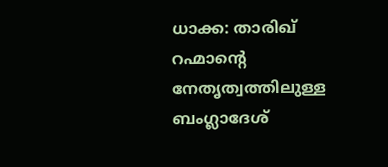ധാക്ക: താരിഖ് റഹ്മാന്റെ നേതൃത്വത്തിലുള്ള ബംഗ്ലാദേശ്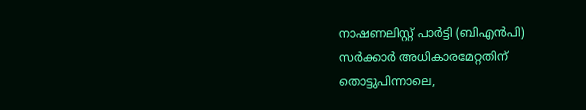നാഷണലിസ്റ്റ് പാര്‍ട്ടി (ബിഎന്‍പി) സര്‍ക്കാര്‍ അധികാരമേറ്റതിന് തൊട്ടുപിന്നാലെ,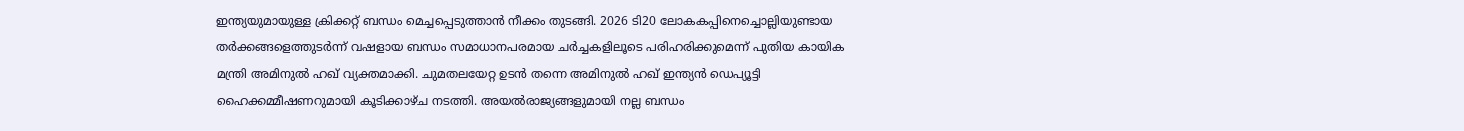ഇന്ത്യയുമായുള്ള ക്രിക്കറ്റ് ബന്ധം മെച്ചപ്പെടുത്താന്‍ നീക്കം തുടങ്ങി. 2026 ടി20 ലോകകപ്പിനെച്ചൊല്ലിയുണ്ടായ തര്‍ക്കങ്ങളെത്തുടര്‍ന്ന് വഷളായ ബന്ധം സമാധാനപരമായ ചര്‍ച്ചകളിലൂടെ പരിഹരിക്കുമെന്ന് പുതിയ കായിക മന്ത്രി അമിനുല്‍ ഹഖ് വ്യക്തമാക്കി. ചുമതലയേറ്റ ഉടന്‍ തന്നെ അമിനുല്‍ ഹഖ് ഇന്ത്യന്‍ ഡെപ്യൂട്ടി ഹൈക്കമ്മീഷണറുമായി കൂടിക്കാഴ്ച നടത്തി. അയല്‍രാജ്യങ്ങളുമായി നല്ല ബന്ധം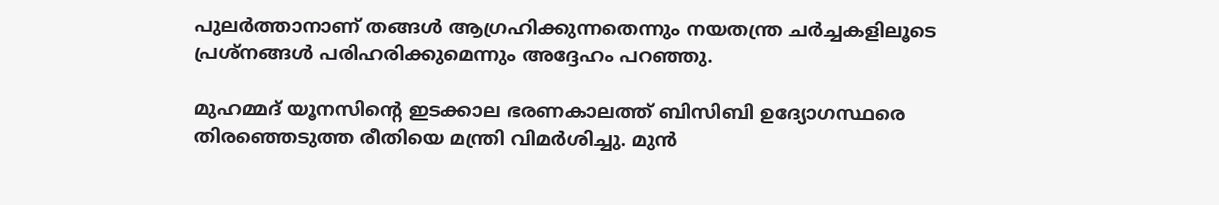പുലര്‍ത്താനാണ് തങ്ങള്‍ ആഗ്രഹിക്കുന്നതെന്നും നയതന്ത്ര ചര്‍ച്ചകളിലൂടെ പ്രശ്‌നങ്ങള്‍ പരിഹരിക്കുമെന്നും അദ്ദേഹം പറഞ്ഞു.

മുഹമ്മദ് യൂനസിന്റെ ഇടക്കാല ഭരണകാലത്ത് ബിസിബി ഉദ്യോഗസ്ഥരെ തിരഞ്ഞെടുത്ത രീതിയെ മന്ത്രി വിമര്‍ശിച്ചു. മുന്‍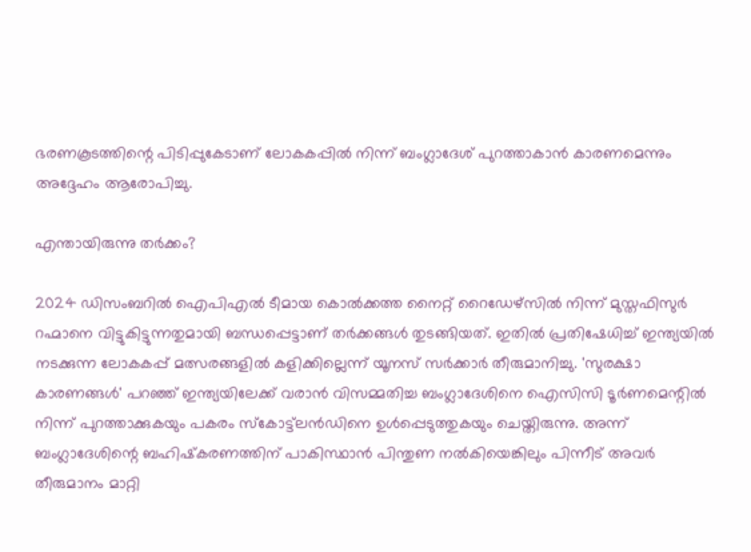ഭരണകൂടത്തിന്റെ പിടിപ്പുകേടാണ് ലോകകപ്പില്‍ നിന്ന് ബംഗ്ലാദേശ് പുറത്താകാന്‍ കാരണമെന്നും അദ്ദേഹം ആരോപിച്ചു.

എന്തായിരുന്നു തര്‍ക്കം?

2024 ഡിസംബറില്‍ ഐപിഎല്‍ ടീമായ കൊല്‍ക്കത്ത നൈറ്റ് റൈഡേഴ്‌സില്‍ നിന്ന് മുസ്തഫിസുര്‍ റഹ്മാനെ വിട്ടുകിട്ടുന്നതുമായി ബന്ധപ്പെട്ടാണ് തര്‍ക്കങ്ങള്‍ തുടങ്ങിയത്. ഇതില്‍ പ്രതിഷേധിച്ച് ഇന്ത്യയില്‍ നടക്കുന്ന ലോകകപ്പ് മത്സരങ്ങളില്‍ കളിക്കില്ലെന്ന് യൂനസ് സര്‍ക്കാര്‍ തീരുമാനിച്ചു. 'സുരക്ഷാ കാരണങ്ങള്‍' പറഞ്ഞ് ഇന്ത്യയിലേക്ക് വരാന്‍ വിസമ്മതിച്ച ബംഗ്ലാദേശിനെ ഐസിസി ടൂര്‍ണമെന്റില്‍ നിന്ന് പുറത്താക്കുകയും പകരം സ്‌കോട്ട്‌ലന്‍ഡിനെ ഉള്‍പ്പെടുത്തുകയും ചെയ്തിരുന്നു. അന്ന് ബംഗ്ലാദേശിന്റെ ബഹിഷ്‌കരണത്തിന് പാകിസ്ഥാന്‍ പിന്തുണ നല്‍കിയെങ്കിലും പിന്നീട് അവര്‍ തീരുമാനം മാറ്റി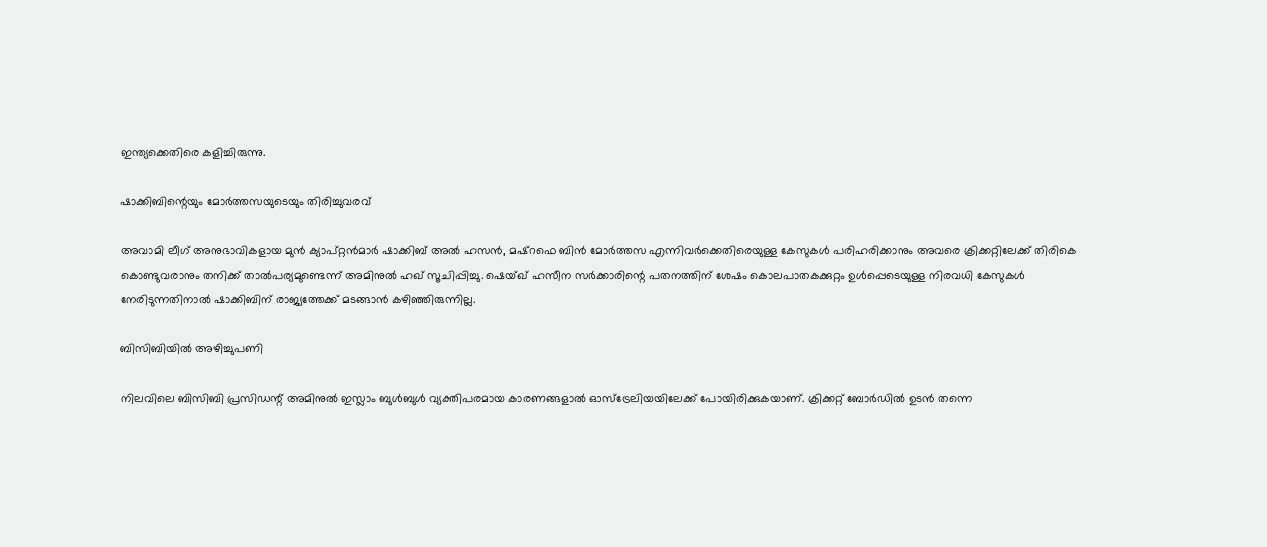ഇന്ത്യക്കെതിരെ കളിച്ചിരുന്നു.

ഷാക്കിബിന്റെയും മോര്‍ത്തസയുടെയും തിരിച്ചുവരവ്

അവാമി ലീഗ് അനുഭാവികളായ മുന്‍ ക്യാപ്റ്റന്‍മാര്‍ ഷാക്കിബ് അല്‍ ഹസന്‍, മഷ്‌റഫെ ബിന്‍ മോര്‍ത്തസ എന്നിവര്‍ക്കെതിരെയുള്ള കേസുകള്‍ പരിഹരിക്കാനും അവരെ ക്രിക്കറ്റിലേക്ക് തിരികെ കൊണ്ടുവരാനും തനിക്ക് താല്‍പര്യമുണ്ടെന്ന് അമിനുല്‍ ഹഖ് സൂചിപ്പിച്ചു. ഷെയ്ഖ് ഹസീന സര്‍ക്കാരിന്റെ പതനത്തിന് ശേഷം കൊലപാതകക്കുറ്റം ഉള്‍പ്പെടെയുള്ള നിരവധി കേസുകള്‍ നേരിടുന്നതിനാല്‍ ഷാക്കിബിന് രാജ്യത്തേക്ക് മടങ്ങാന്‍ കഴിഞ്ഞിരുന്നില്ല.

ബിസിബിയില്‍ അഴിച്ചുപണി

നിലവിലെ ബിസിബി പ്രസിഡന്റ് അമിനുല്‍ ഇസ്ലാം ബുള്‍ബുള്‍ വ്യക്തിപരമായ കാരണങ്ങളാല്‍ ഓസ്ട്രേലിയയിലേക്ക് പോയിരിക്കുകയാണ്. ക്രിക്കറ്റ് ബോര്‍ഡില്‍ ഉടന്‍ തന്നെ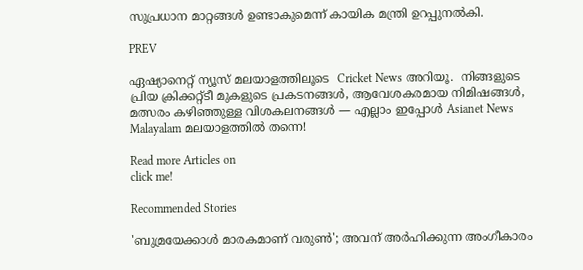സുപ്രധാന മാറ്റങ്ങള്‍ ഉണ്ടാകുമെന്ന് കായിക മന്ത്രി ഉറപ്പുനല്‍കി.

PREV

ഏഷ്യാനെറ്റ് ന്യൂസ് മലയാളത്തിലൂടെ  Cricket News അറിയൂ.  നിങ്ങളുടെ പ്രിയ ക്രിക്കറ്റ്ടീ മുകളുടെ പ്രകടനങ്ങൾ, ആവേശകരമായ നിമിഷങ്ങൾ, മത്സരം കഴിഞ്ഞുള്ള വിശകലനങ്ങൾ — എല്ലാം ഇപ്പോൾ Asianet News Malayalam മലയാളത്തിൽ തന്നെ!

Read more Articles on
click me!

Recommended Stories

'ബുമ്രയേക്കാള്‍ മാരകമാണ് വരുണ്‍'; അവന് അര്‍ഹിക്കുന്ന അംഗീകാരം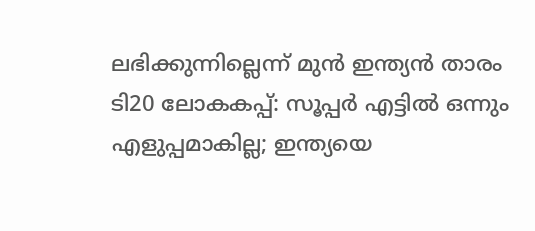ലഭിക്കുന്നില്ലെന്ന് മുന്‍ ഇന്ത്യന്‍ താരം
ടി20 ലോകകപ്പ്: സൂപ്പർ എട്ടില്‍ ഒന്നും എളുപ്പമാകില്ല; ഇന്ത്യയെ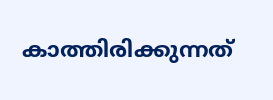കാത്തിരിക്കുന്നത്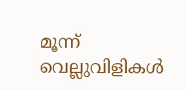മൂന്ന് വെല്ലുവിളികള്‍